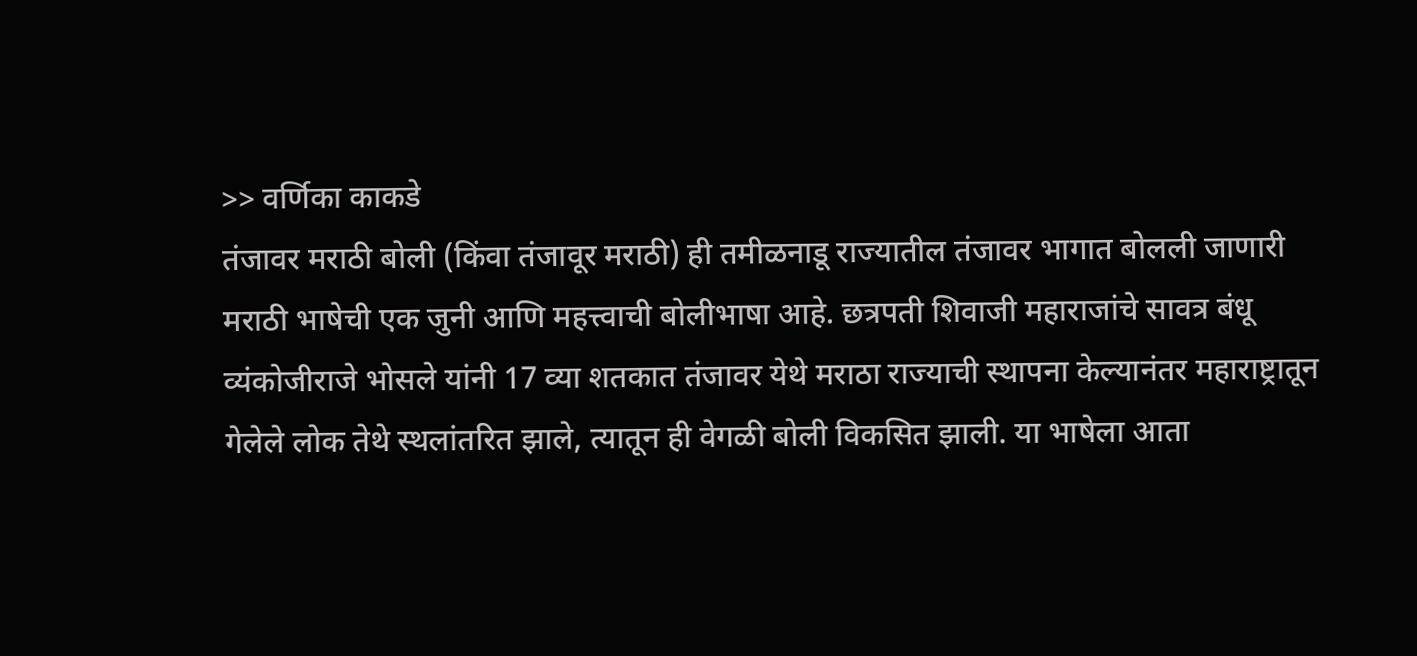>> वर्णिका काकडे
तंजावर मराठी बोली (किंवा तंजावूर मराठी) ही तमीळनाडू राज्यातील तंजावर भागात बोलली जाणारी मराठी भाषेची एक जुनी आणि महत्त्वाची बोलीभाषा आहे. छत्रपती शिवाजी महाराजांचे सावत्र बंधू व्यंकोजीराजे भोसले यांनी 17 व्या शतकात तंजावर येथे मराठा राज्याची स्थापना केल्यानंतर महाराष्ट्रातून गेलेले लोक तेथे स्थलांतरित झाले, त्यातून ही वेगळी बोली विकसित झाली. या भाषेला आता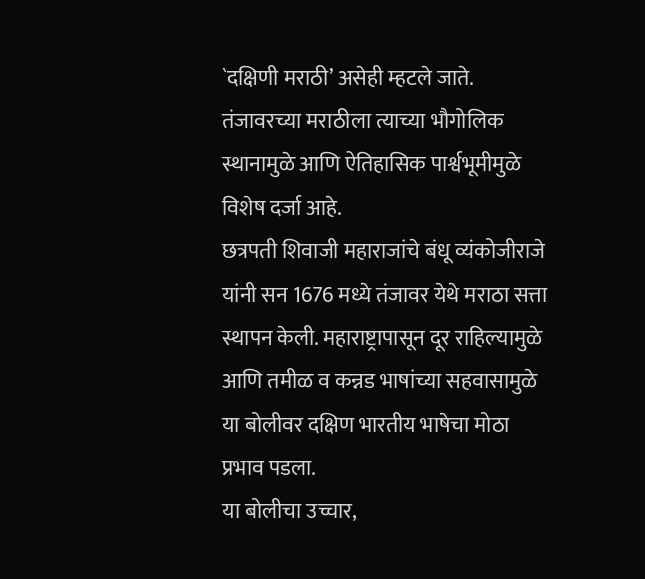`दक्षिणी मराठी’ असेही म्हटले जाते. तंजावरच्या मराठीला त्याच्या भौगोलिक स्थानामुळे आणि ऐतिहासिक पार्श्वभूमीमुळे विशेष दर्जा आहे.
छत्रपती शिवाजी महाराजांचे बंधू व्यंकोजीराजे यांनी सन 1676 मध्ये तंजावर येथे मराठा सत्ता स्थापन केली. महाराष्ट्रापासून दूर राहिल्यामुळे आणि तमीळ व कन्नड भाषांच्या सहवासामुळे या बोलीवर दक्षिण भारतीय भाषेचा मोठा प्रभाव पडला.
या बोलीचा उच्चार,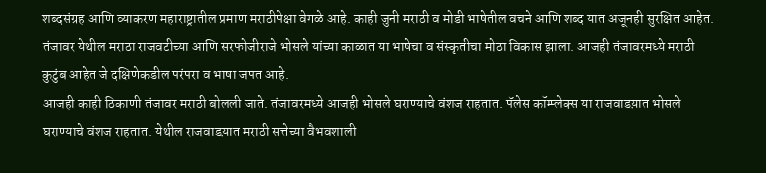शब्दसंग्रह आणि व्याकरण महाराष्ट्रातील प्रमाण मराठीपेक्षा वेगळे आहे. काही जुनी मराठी व मोडी भाषेतील वचने आणि शब्द यात अजूनही सुरक्षित आहेत. तंजावर येथील मराठा राजवटीच्या आणि सरफोजीराजे भोसले यांच्या काळात या भाषेचा व संस्कृतीचा मोठा विकास झाला. आजही तंजावरमध्ये मराठी कुटुंब आहेत जे दक्षिणेकडील परंपरा व भाषा जपत आहे.
आजही काही ठिकाणी तंजावर मराठी बोलली जाते. तंजावरमध्ये आजही भोसले घराण्याचे वंशज राहतात. पॅलेस कॉम्प्लेक्स या राजवाडय़ात भोसले घराण्याचे वंशज राहतात. येथील राजवाडय़ात मराठी सत्तेच्या वैभवशाली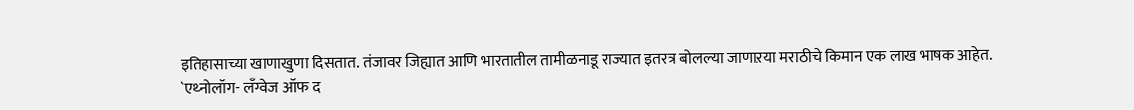इतिहासाच्या खाणाखुणा दिसतात. तंजावर जिह्यात आणि भारतातील तामीळनाडू राज्यात इतरत्र बोलल्या जाणाऱया मराठीचे किमान एक लाख भाषक आहेत.
`एथ्नोलॉग- लॅंग्वेज ऑफ द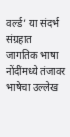वर्ल्ड’ या संदर्भ संग्रहात जागतिक भाषा नोंदींमध्ये तंजावर भाषेचा उल्लेख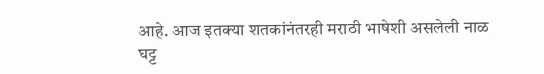आहे. आज इतक्या शतकांनंतरही मराठी भाषेशी असलेली नाळ घट्ट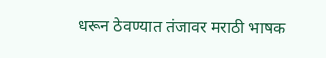धरून ठेवण्यात तंजावर मराठी भाषक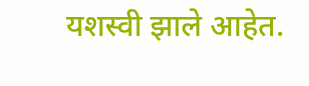यशस्वी झाले आहेत.